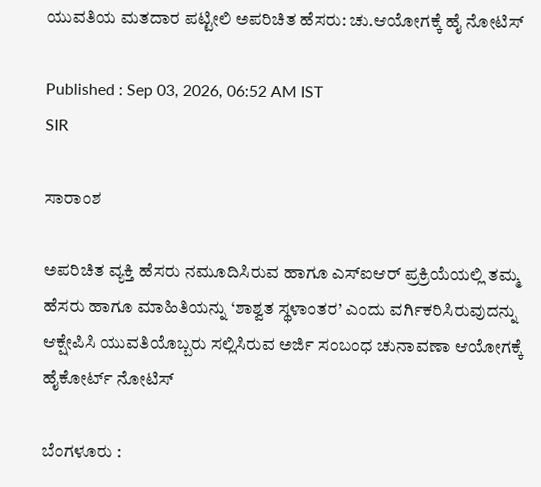ಯುವತಿಯ ಮತದಾರ ಪಟ್ಟೀಲಿ ಅಪರಿಚಿತ ಹೆಸರು: ಚು.ಆಯೋಗಕ್ಕೆ ಹೈ ನೋಟಿಸ್

Published : Sep 03, 2026, 06:52 AM IST
SIR

ಸಾರಾಂಶ

ಅಪರಿಚಿತ ವ್ಯಕ್ತಿ ಹೆಸರು ನಮೂದಿಸಿರುವ ಹಾಗೂ ಎಸ್ಐಆರ್ ಪ್ರಕ್ರಿಯೆಯಲ್ಲಿ ತಮ್ಮ ಹೆಸರು ಹಾಗೂ ಮಾಹಿತಿಯನ್ನು ‘ಶಾಶ್ವತ ಸ್ಥಳಾಂತರ’ ಎಂದು ವರ್ಗಿಕರಿಸಿರುವುದನ್ನು ಆಕ್ಷೇಪಿಸಿ ಯುವತಿಯೊಬ್ಬರು ಸಲ್ಲಿಸಿರುವ ಅರ್ಜಿ ಸಂಬಂಧ ಚುನಾವಣಾ ಆಯೋಗಕ್ಕೆ ಹೈಕೋರ್ಟ್ ನೋಟಿಸ್

ಬೆಂಗಳೂರು :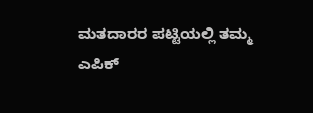ಮತದಾರರ ಪಟ್ಟಿಯಲ್ಲಿ ತಮ್ಮ ಎಪಿಕ್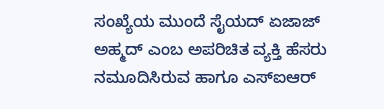ಸಂಖ್ಯೆಯ ಮುಂದೆ ಸೈಯದ್ ಏಜಾಜ್ ಅಹ್ಮದ್ ಎಂಬ ಅಪರಿಚಿತ ವ್ಯಕ್ತಿ ಹೆಸರು ನಮೂದಿಸಿರುವ ಹಾಗೂ ಎಸ್ಐಆರ್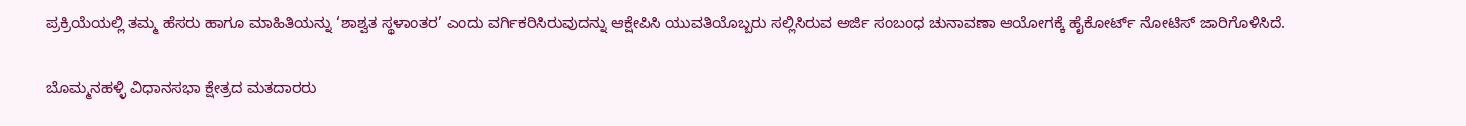ಪ್ರಕ್ರಿಯೆಯಲ್ಲಿ ತಮ್ಮ ಹೆಸರು ಹಾಗೂ ಮಾಹಿತಿಯನ್ನು ‘ಶಾಶ್ವತ ಸ್ಥಳಾಂತರ’ ಎಂದು ವರ್ಗಿಕರಿಸಿರುವುದನ್ನು ಆಕ್ಷೇಪಿಸಿ ಯುವತಿಯೊಬ್ಬರು ಸಲ್ಲಿಸಿರುವ ಅರ್ಜಿ ಸಂಬಂಧ ಚುನಾವಣಾ ಆಯೋಗಕ್ಕೆ ಹೈಕೋರ್ಟ್ ನೋಟಿಸ್ ಜಾರಿಗೊಳಿಸಿದೆ.

ಬೊಮ್ಮನಹಳ್ಳಿ ವಿಧಾನಸಭಾ ಕ್ಷೇತ್ರದ ಮತದಾರರು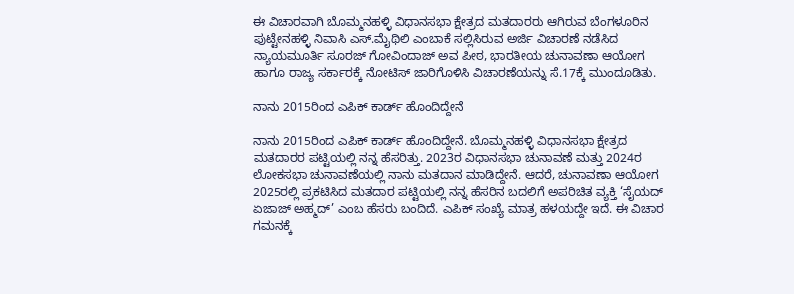ಈ ವಿಚಾರವಾಗಿ ಬೊಮ್ಮನಹಳ್ಳಿ ವಿಧಾನಸಭಾ ಕ್ಷೇತ್ರದ ಮತದಾರರು ಆಗಿರುವ ಬೆಂಗಳೂರಿನ ಪುಟ್ಟೇನಹಳ್ಳಿ ನಿವಾಸಿ ಎಸ್.ಮೈಥಿಲಿ ಎಂಬಾಕೆ ಸಲ್ಲಿಸಿರುವ ಅರ್ಜಿ ವಿಚಾರಣೆ ನಡೆಸಿದ ನ್ಯಾಯಮೂರ್ತಿ ಸೂರಜ್ ಗೋವಿಂದಾಜ್ ಅವ ಪೀಠ, ಭಾರತೀಯ ಚುನಾವಣಾ ಆಯೋಗ ಹಾಗೂ ರಾಜ್ಯ ಸರ್ಕಾರಕ್ಕೆ ನೋಟಿಸ್ ಜಾರಿಗೊಳಿಸಿ ವಿಚಾರಣೆಯನ್ನು ಸೆ.17ಕ್ಕೆ ಮುಂದೂಡಿತು.

ನಾನು 2015ರಿಂದ ಎಪಿಕ್ ಕಾರ್ಡ್ ಹೊಂದಿದ್ದೇನೆ

ನಾನು 2015ರಿಂದ ಎಪಿಕ್ ಕಾರ್ಡ್ ಹೊಂದಿದ್ದೇನೆ. ಬೊಮ್ಮನಹಳ್ಳಿ ವಿಧಾನಸಭಾ ಕ್ಷೇತ್ರದ ಮತದಾರರ ಪಟ್ಟಿಯಲ್ಲಿ ನನ್ನ ಹೆಸರಿತ್ತು. 2023ರ ವಿಧಾನಸಭಾ ಚುನಾವಣೆ ಮತ್ತು 2024ರ ಲೋಕಸಭಾ ಚುನಾವಣೆಯಲ್ಲಿ ನಾನು ಮತದಾನ ಮಾಡಿದ್ದೇನೆ. ಆದರೆ, ಚುನಾವಣಾ ಆಯೋಗ 2025ರಲ್ಲಿ ಪ್ರಕಟಿಸಿದ ಮತದಾರ ಪಟ್ಟಿಯಲ್ಲಿ ನನ್ನ ಹೆಸರಿನ ಬದಲಿಗೆ ಅಪರಿಚಿತ ವ್ಯಕ್ತಿ ‘ಸೈಯದ್ ಏಜಾಜ್ ಅಹ್ಮದ್’ ಎಂಬ ಹೆಸರು ಬಂದಿದೆ. ಎಪಿಕ್ ಸಂಖ್ಯೆ ಮಾತ್ರ ಹಳಯದ್ದೇ ಇದೆ. ಈ ವಿಚಾರ ಗಮನಕ್ಕೆ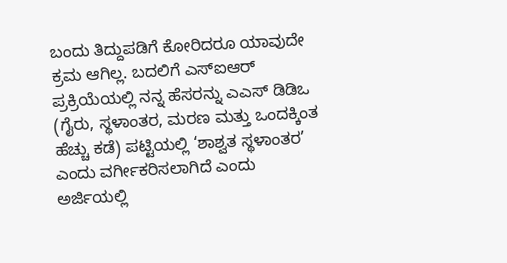ಬಂದು ತಿದ್ದುಪಡಿಗೆ ಕೋರಿದರೂ ಯಾವುದೇ ಕ್ರಮ ಆಗಿಲ್ಲ. ಬದಲಿಗೆ ಎಸ್ಐಆರ್ ಪ್ರಕ್ರಿಯೆಯಲ್ಲಿ ನನ್ನ ಹೆಸರನ್ನು ಎಎಸ್ ಡಿಡಿಒ (ಗೈರು, ಸ್ಥಳಾಂತರ, ಮರಣ ಮತ್ತು ಒಂದಕ್ಕಿಂತ ಹೆಚ್ಚು ಕಡೆ) ಪಟ್ಟಿಯಲ್ಲಿ ‘ಶಾಶ್ವತ ಸ್ಥಳಾಂತರ’ ಎಂದು ವರ್ಗೀಕರಿಸಲಾಗಿದೆ ಎಂದು ಅರ್ಜಿಯಲ್ಲಿ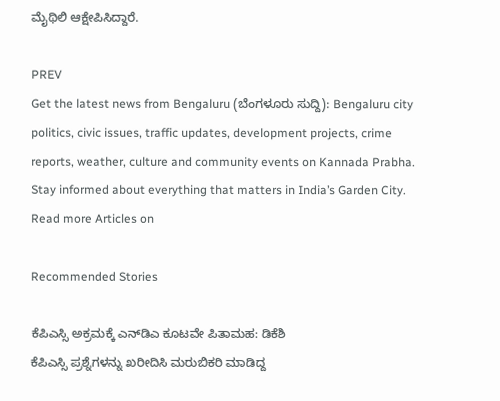ಮೈಥಿಲಿ ಆಕ್ಷೇಪಿಸಿದ್ದಾರೆ.

PREV
Get the latest news from Bengaluru (ಬೆಂಗಳೂರು ಸುದ್ದಿ): Bengaluru city politics, civic issues, traffic updates, development projects, crime reports, weather, culture and community events on Kannada Prabha. Stay informed about everything that matters in India’s Garden City.
Read more Articles on

Recommended Stories

ಕೆಪಿಎಸ್ಸಿ ಅಕ್ರಮಕ್ಕೆ ಎನ್‌ಡಿಎ ಕೂಟವೇ ಪಿತಾಮಹ: ಡಿಕೆಶಿ
ಕೆಪಿಎಸ್ಸಿ ಪ್ರಶ್ನೆಗಳನ್ನು ಖರೀದಿಸಿ ಮರುಬಿಕರಿ ಮಾಡಿದ್ದ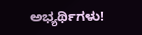ಅಭ್ಯರ್ಥಿಗಳು!